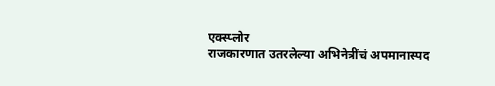एक्स्प्लोर
राजकारणात उतरलेल्या अभिनेत्रींचं अपमानास्पद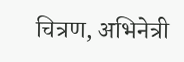चित्रण, अभिनेत्री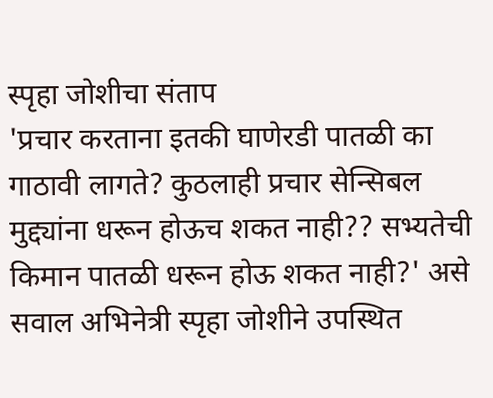स्पृहा जोशीचा संताप
'प्रचार करताना इतकी घाणेरडी पातळी का गाठावी लागते? कुठलाही प्रचार सेन्सिबल मुद्द्यांना धरून होऊच शकत नाही?? सभ्यतेची किमान पातळी धरून होऊ शकत नाही?' असे सवाल अभिनेत्री स्पृहा जोशीने उपस्थित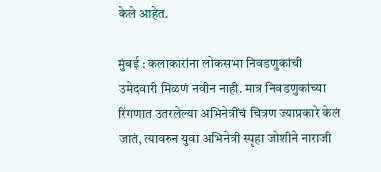केले आहेत.

मुंबई : कलाकारांना लोकसभा निवडणुकांची उमेदवारी मिळणं नवीन नाही. मात्र निवडणुकांच्या रिंगणात उतरलेल्या अभिनेत्रींचं चित्रण ज्याप्रकारे केलं जातं, त्यावरुन युवा अभिनेत्री स्पृहा जोशीने नाराजी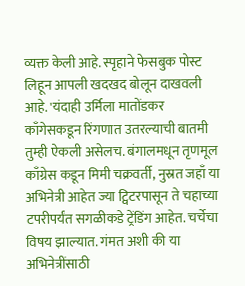व्यक्त केली आहे. स्पृहाने फेसबुक पोस्ट लिहून आपली खदखद बोलून दाखवली आहे. 'यंदाही उर्मिला मातोंडकर काँगेसकडून रिंगणात उतरल्याची बातमी तुम्ही ऐकली असेलच. बंगालमधून तृणमूल काँग्रेस कडून मिमी चक्रवर्ती, नुस्रत जहाँ या अभिनेत्री आहेत ज्या ट्विटरपासून ते चहाच्या टपरीपर्यंत सगळीकडे ट्रेंडिंग आहेत. चर्चेचा विषय झाल्यात. गंमत अशी की या अभिनेत्रींसाठी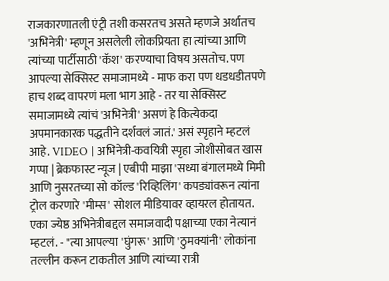राजकारणातली एंट्री तशी कसरतच असते म्हणजे अर्थातच 'अभिनेत्री' म्हणून असलेली लोकप्रियता हा त्यांच्या आणि त्यांच्या पार्टीसाठी 'कॅश' करण्याचा विषय असतोच. पण आपल्या सेक्सिस्ट समाजामध्ये - माफ करा पण धडधडीतपणे हाच शब्द वापरणं मला भाग आहे - तर या सेक्सिस्ट समाजामध्ये त्यांचं 'अभिनेत्री' असणं हे कित्येकदा अपमानकारक पद्धतीने दर्शवलं जातं.' असं स्पृहाने म्हटलं आहे. VIDEO | अभिनेत्री-कवयित्री स्पृहा जोशीसोबत खास गप्पा | ब्रेकफास्ट न्यूज | एबीपी माझा 'सध्या बंगालमध्ये मिमी आणि नुसरतच्या सो कॉल्ड 'रिव्हिलिंग' कपड्यांवरून त्यांना ट्रोल करणारे 'मीम्स' सोशल मीडियावर व्हायरल होतायत. एका ज्येष्ठ अभिनेत्रीबद्दल समाजवादी पक्षाच्या एका नेत्यानं म्हटलं. - "त्या आपल्या 'घुंगरू' आणि 'ठुमक्यांनी' लोकांना तल्लीन करून टाकतील आणि त्यांच्या रात्री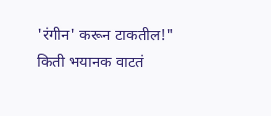'रंगीन' करून टाकतील!" किती भयानक वाटतं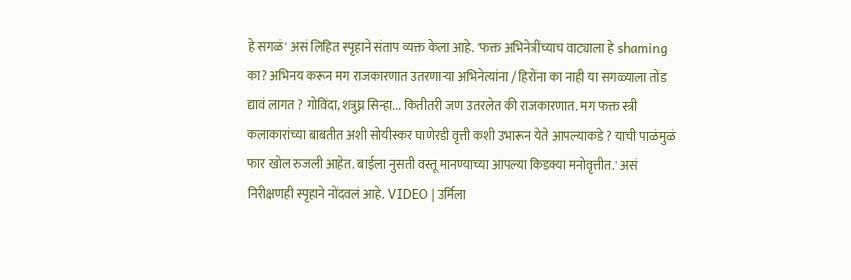हे सगळं' असं लिहित स्पृहाने संताप व्यक्त केला आहे. 'फक्त अभिनेत्रींच्याच वाट्याला हे shaming का? अभिनय करून मग राजकारणात उतरणाऱ्या अभिनेत्यांना / हिरोंना का नाही या सगळ्याला तोंड द्यावं लागत ? गोविंदा, शत्रुघ्न सिन्हा... कितीतरी जण उतरलेत की राजकारणात. मग फक्त स्त्री कलाकारांच्या बाबतीत अशी सोयीस्कर घाणेरडी वृत्ती कशी उभारून येते आपल्याकडे ? याची पाळंमुळं फार खोल रुजली आहेत. बाईला नुसती वस्तू मानण्याच्या आपल्या किडक्या मनोवृत्तीत.' असं निरीक्षणही स्पृहाने नोंदवलं आहे. VIDEO | उर्मिला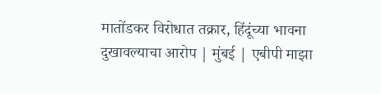मातोंडकर विरोधात तक्रार, हिंदूंच्या भावना दुखावल्याचा आरोप | मुंबई | एबीपी माझा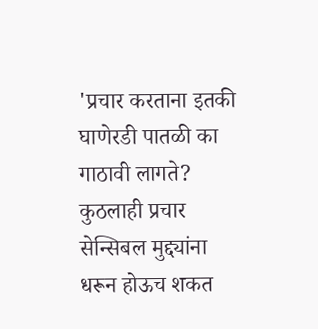'प्रचार करताना इतकी घाणेरडी पातळी का गाठावी लागते? कुठलाही प्रचार सेन्सिबल मुद्द्यांना धरून होऊच शकत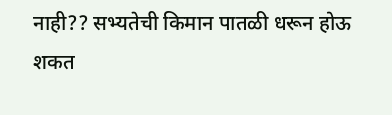नाही?? सभ्यतेची किमान पातळी धरून होऊ शकत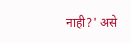नाही?' असे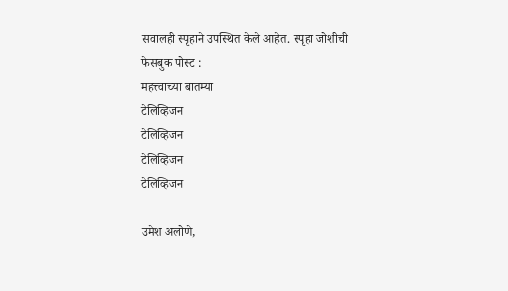सवालही स्पृहाने उपस्थित केले आहेत. स्पृहा जोशीची फेसबुक पोस्ट :
महत्त्वाच्या बातम्या
टेलिव्हिजन
टेलिव्हिजन
टेलिव्हिजन
टेलिव्हिजन

उमेश अलोणे,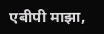एबीपी माझा,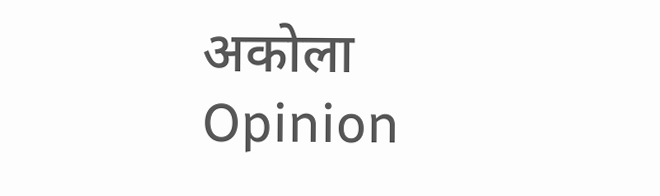अकोला
Opinion